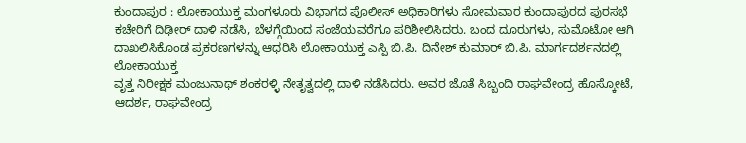ಕುಂದಾಪುರ : ಲೋಕಾಯುಕ್ತ ಮಂಗಳೂರು ವಿಭಾಗದ ಪೊಲೀಸ್ ಅಧಿಕಾರಿಗಳು ಸೋಮವಾರ ಕುಂದಾಪುರದ ಪುರಸಭೆ ಕಚೇರಿಗೆ ದಿಢೀರ್ ದಾಳಿ ನಡೆಸಿ, ಬೆಳಗ್ಗೆಯಿಂದ ಸಂಜೆಯವರೆಗೂ ಪರಿಶೀಲಿಸಿದರು. ಬಂದ ದೂರುಗಳು, ಸುಮೊಟೋ ಆಗಿ ದಾಖಲಿಸಿಕೊಂಡ ಪ್ರಕರಣಗಳನ್ನು ಆಧರಿಸಿ ಲೋಕಾಯುಕ್ತ ಎಸ್ಪಿ ಬಿ.ಪಿ. ದಿನೇಶ್ ಕುಮಾರ್ ಬಿ.ಪಿ. ಮಾರ್ಗದರ್ಶನದಲ್ಲಿ ಲೋಕಾಯುಕ್ತ
ವೃತ್ತ ನಿರೀಕ್ಷಕ ಮಂಜುನಾಥ್ ಶಂಕರಳ್ಳಿ ನೇತೃತ್ವದಲ್ಲಿ ದಾಳಿ ನಡೆಸಿದರು. ಅವರ ಜೊತೆ ಸಿಬ್ಬಂದಿ ರಾಘವೇಂದ್ರ ಹೊಸ್ಕೋಟೆ, ಆದರ್ಶ, ರಾಘವೇಂದ್ರ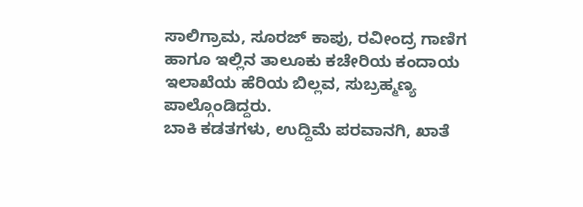ಸಾಲಿಗ್ರಾಮ, ಸೂರಜ್ ಕಾಪು, ರವೀಂದ್ರ ಗಾಣಿಗ ಹಾಗೂ ಇಲ್ಲಿನ ತಾಲೂಕು ಕಚೇರಿಯ ಕಂದಾಯ ಇಲಾಖೆಯ ಹೆರಿಯ ಬಿಲ್ಲವ, ಸುಬ್ರಹ್ಮಣ್ಯ ಪಾಲ್ಗೊಂಡಿದ್ದರು.
ಬಾಕಿ ಕಡತಗಳು, ಉದ್ದಿಮೆ ಪರವಾನಗಿ, ಖಾತೆ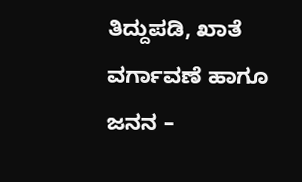ತಿದ್ದುಪಡಿ, ಖಾತೆ ವರ್ಗಾವಣೆ ಹಾಗೂ ಜನನ –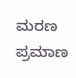ಮರಣ ಪ್ರಮಾಣ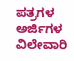ಪತ್ರಗಳ ಅರ್ಜಿಗಳ ವಿಲೇವಾರಿ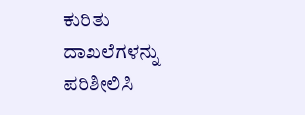ಕುರಿತು ದಾಖಲೆಗಳನ್ನು ಪರಿಶೀಲಿಸಿ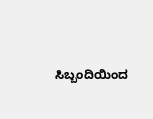ಸಿಬ್ಬಂದಿಯಿಂದ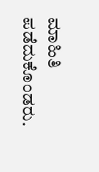ಮಾಹಿತಿ ಪಡೆದುಕೊಂಡರು.